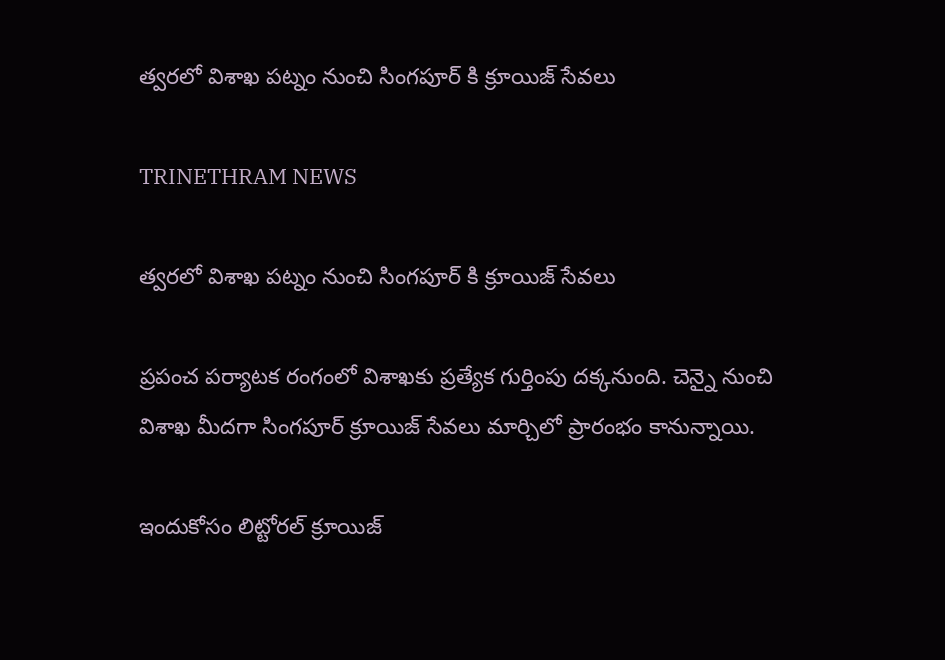త్వరలో విశాఖ పట్నం నుంచి సింగపూర్ కి క్రూయిజ్ సేవలు

TRINETHRAM NEWS

త్వరలో విశాఖ పట్నం నుంచి సింగపూర్ కి క్రూయిజ్ సేవలు

ప్రపంచ పర్యాటక రంగంలో విశాఖకు ప్రత్యేక గుర్తింపు దక్కనుంది. చెన్నై నుంచి విశాఖ మీదగా సింగపూర్ క్రూయిజ్ సేవలు మార్చిలో ప్రారంభం కానున్నాయి.

ఇందుకోసం లిట్టోరల్ క్రూయిజ్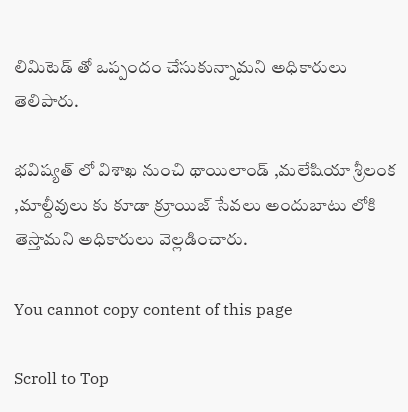లిమిటెడ్ తో ఒప్పందం చేసుకున్నామని అధికారులు తెలిపారు.

భవిష్యత్ లో విశాఖ నుంచి థాయిలాండ్ ,మలేషియా శ్రీలంక ,మాల్దీవులు కు కూడా క్రూయిజ్ సేవలు అందుబాటు లోకి తెస్తామని అధికారులు వెల్లడించారు.

You cannot copy content of this page

Scroll to Top